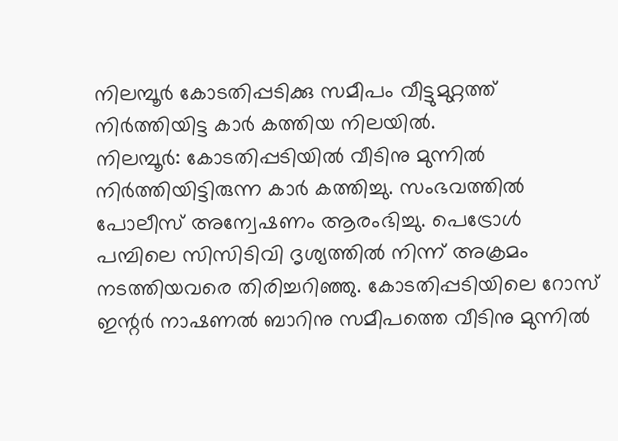നിലമ്പൂർ കോടതിപ്പടിക്കു സമീപം വീട്ടുമുറ്റത്ത് നിർത്തിയിട്ട കാർ കത്തിയ നിലയിൽ.
നിലമ്പൂർ: കോടതിപ്പടിയിൽ വീടിനു മുന്നിൽ നിർത്തിയിട്ടിരുന്ന കാർ കത്തിച്ചു. സംഭവത്തിൽ പോലീസ് അന്വേഷണം ആരംഭിച്ചു. പെട്രോൾ പമ്പിലെ സിസിടിവി ദൃശ്യത്തിൽ നിന്ന് അക്രമം നടത്തിയവരെ തിരിച്ചറിഞ്ഞു. കോടതിപ്പടിയിലെ റോസ് ഇന്റർ നാഷണൽ ബാറിനു സമീപത്തെ വീടിനു മുന്നിൽ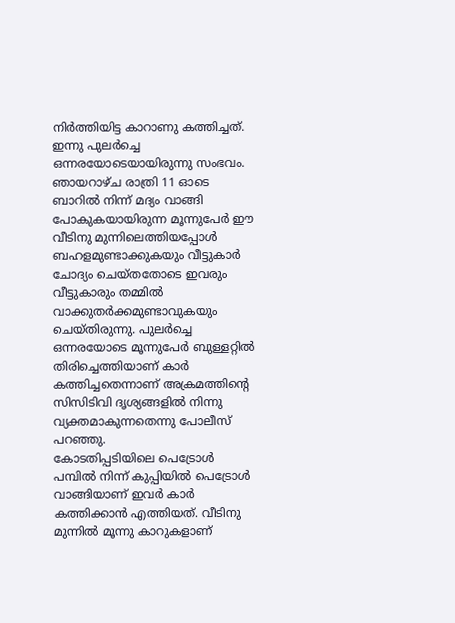നിർത്തിയിട്ട കാറാണു കത്തിച്ചത്.
ഇന്നു പുലർച്ചെ ഒന്നരയോടെയായിരുന്നു സംഭവം. ഞായറാഴ്ച രാത്രി 11 ഓടെ ബാറിൽ നിന്ന് മദ്യം വാങ്ങി പോകുകയായിരുന്ന മൂന്നുപേർ ഈ വീടിനു മുന്നിലെത്തിയപ്പോൾ ബഹളമുണ്ടാക്കുകയും വീട്ടുകാർ ചോദ്യം ചെയ്തതോടെ ഇവരും വീട്ടുകാരും തമ്മിൽ വാക്കുതർക്കമുണ്ടാവുകയും ചെയ്തിരുന്നു. പുലർച്ചെ ഒന്നരയോടെ മൂന്നുപേർ ബുള്ളറ്റിൽ തിരിച്ചെത്തിയാണ് കാർ കത്തിച്ചതെന്നാണ് അക്രമത്തിന്റെ സിസിടിവി ദൃശ്യങ്ങളിൽ നിന്നു വ്യക്തമാകുന്നതെന്നു പോലീസ് പറഞ്ഞു.
കോടതിപ്പടിയിലെ പെട്രോൾ പമ്പിൽ നിന്ന് കുപ്പിയിൽ പെട്രോൾ വാങ്ങിയാണ് ഇവർ കാർ കത്തിക്കാൻ എത്തിയത്. വീടിനു മുന്നിൽ മൂന്നു കാറുകളാണ്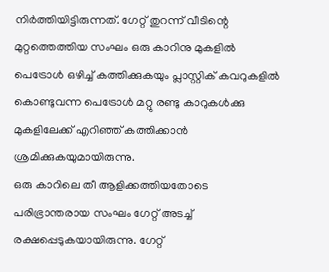നിർത്തിയിട്ടിരുന്നത്. ഗേറ്റ് തുറന്ന് വീടിന്റെ മുറ്റത്തെത്തിയ സംഘം ഒരു കാറിനു മുകളിൽ പെട്രോൾ ഒഴിച്ച് കത്തിക്കുകയും പ്ലാസ്റ്റിക് കവറുകളിൽ കൊണ്ടുവന്ന പെട്രോൾ മറ്റു രണ്ടു കാറുകൾക്കു മുകളിലേക്ക് എറിഞ്ഞ് കത്തിക്കാൻ ശ്രമിക്കുകയുമായിരുന്നു.
ഒരു കാറിലെ തീ ആളിക്കത്തിയതോടെ പരിഭ്രാന്തരായ സംഘം ഗേറ്റ് അടച്ച് രക്ഷപ്പെടുകയായിരുന്നു. ഗേറ്റ്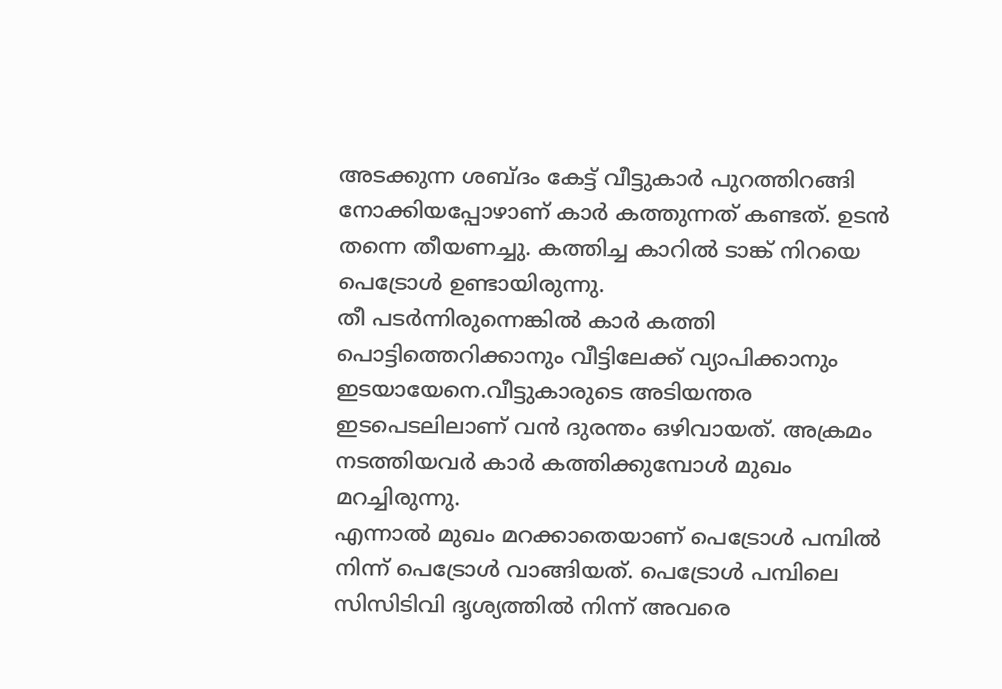അടക്കുന്ന ശബ്ദം കേട്ട് വീട്ടുകാർ പുറത്തിറങ്ങി നോക്കിയപ്പോഴാണ് കാർ കത്തുന്നത് കണ്ടത്. ഉടൻ തന്നെ തീയണച്ചു. കത്തിച്ച കാറിൽ ടാങ്ക് നിറയെ പെട്രോൾ ഉണ്ടായിരുന്നു.
തീ പടർന്നിരുന്നെങ്കിൽ കാർ കത്തി പൊട്ടിത്തെറിക്കാനും വീട്ടിലേക്ക് വ്യാപിക്കാനും ഇടയായേനെ.വീട്ടുകാരുടെ അടിയന്തര ഇടപെടലിലാണ് വൻ ദുരന്തം ഒഴിവായത്. അക്രമം നടത്തിയവർ കാർ കത്തിക്കുമ്പോൾ മുഖം മറച്ചിരുന്നു.
എന്നാൽ മുഖം മറക്കാതെയാണ് പെട്രോൾ പമ്പിൽ നിന്ന് പെട്രോൾ വാങ്ങിയത്. പെട്രോൾ പമ്പിലെ സിസിടിവി ദൃശ്യത്തിൽ നിന്ന് അവരെ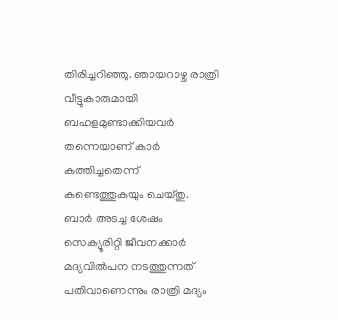തിരിച്ചറിഞ്ഞു. ഞായറാഴ്ച രാത്രി വീട്ടുകാരുമായി ബഹളമുണ്ടാക്കിയവർ തന്നെയാണ് കാർ കത്തിച്ചതെന്ന് കണ്ടെത്തുകയും ചെയ്തു.
ബാർ അടച്ച ശേഷം സെക്യൂരിറ്റി ജീവനക്കാർ മദ്യവിൽപന നടത്തുന്നത് പതിവാണെന്നും രാത്രി മദ്യം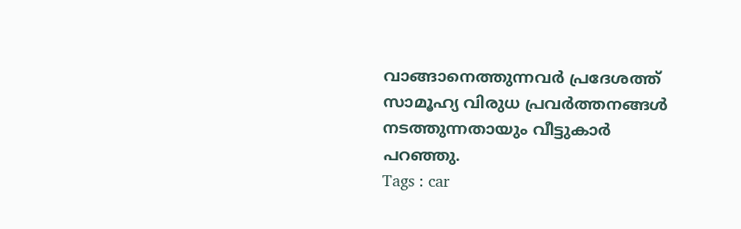വാങ്ങാനെത്തുന്നവർ പ്രദേശത്ത് സാമൂഹ്യ വിരുധ പ്രവർത്തനങ്ങൾ നടത്തുന്നതായും വീട്ടുകാർ പറഞ്ഞു.
Tags : car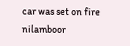car was set on fire nilamboor